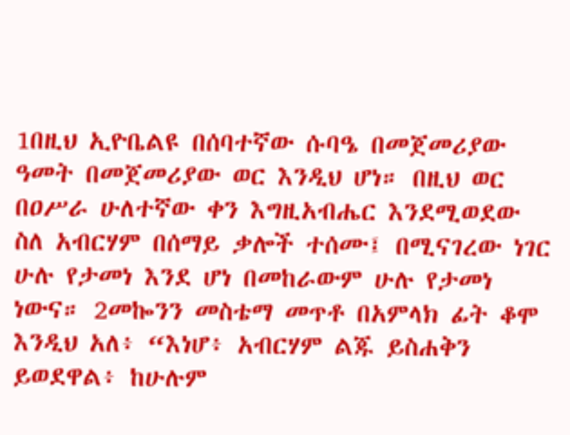1በዚህ ኢዮቤልዩ በሰባተኛው ሱባዔ በመጀመሪያው ዓመት በመጀመሪያው ወር እንዲህ ሆነ። በዚህ ወር በዐሥራ ሁለተኛው ቀን እግዚአብሔር እንደሚወደው ስለ አብርሃም በሰማይ ቃሎች ተሰሙ፤ በሚናገረው ነገር ሁሉ የታመነ እንደ ሆነ በመከራውም ሁሉ የታመነ ነውና። 2መኰንን መስቴማ መጥቶ በአምላክ ፊት ቆሞ እንዲህ አለ፥ “እነሆ፥ አብርሃም ልጁ ይስሐቅን ይወደዋል፥ ከሁሉም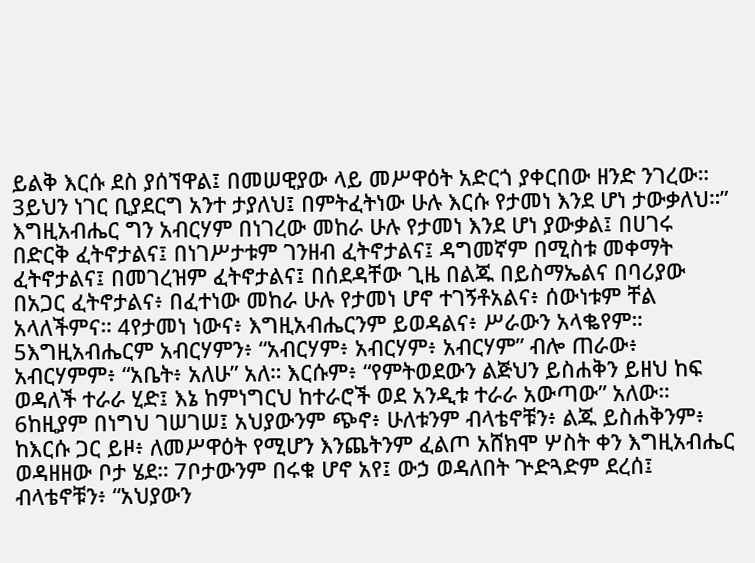ይልቅ እርሱ ደስ ያሰኘዋል፤ በመሠዊያው ላይ መሥዋዕት አድርጎ ያቀርበው ዘንድ ንገረው። 3ይህን ነገር ቢያደርግ አንተ ታያለህ፤ በምትፈትነው ሁሉ እርሱ የታመነ እንደ ሆነ ታውቃለህ።” እግዚአብሔር ግን አብርሃም በነገረው መከራ ሁሉ የታመነ እንደ ሆነ ያውቃል፤ በሀገሩ በድርቅ ፈትኖታልና፤ በነገሥታቱም ገንዘብ ፈትኖታልና፤ ዳግመኛም በሚስቱ መቀማት ፈትኖታልና፤ በመገረዝም ፈትኖታልና፤ በሰደዳቸው ጊዜ በልጁ በይስማኤልና በባሪያው በአጋር ፈትኖታልና፥ በፈተነው መከራ ሁሉ የታመነ ሆኖ ተገኝቶአልና፥ ሰውነቱም ቸል አላለችምና። 4የታመነ ነውና፥ እግዚአብሔርንም ይወዳልና፥ ሥራውን አላቈየም። 5እግዚአብሔርም አብርሃምን፥ “አብርሃም፥ አብርሃም፥ አብርሃም” ብሎ ጠራው፥ አብርሃምም፥ “አቤት፥ አለሁ” አለ። እርሱም፥ “የምትወደውን ልጅህን ይስሐቅን ይዘህ ከፍ ወዳለች ተራራ ሂድ፤ እኔ ከምነግርህ ከተራሮች ወደ አንዲቱ ተራራ አውጣው” አለው። 6ከዚያም በነግህ ገሠገሠ፤ አህያውንም ጭኖ፥ ሁለቱንም ብላቴኖቹን፥ ልጁ ይስሐቅንም፥ ከእርሱ ጋር ይዞ፥ ለመሥዋዕት የሚሆን እንጨትንም ፈልጦ አሸክሞ ሦስት ቀን እግዚአብሔር ወዳዘዘው ቦታ ሄደ። 7ቦታውንም በሩቁ ሆኖ አየ፤ ውኃ ወዳለበት ጕድጓድም ደረሰ፤ ብላቴኖቹን፥ “አህያውን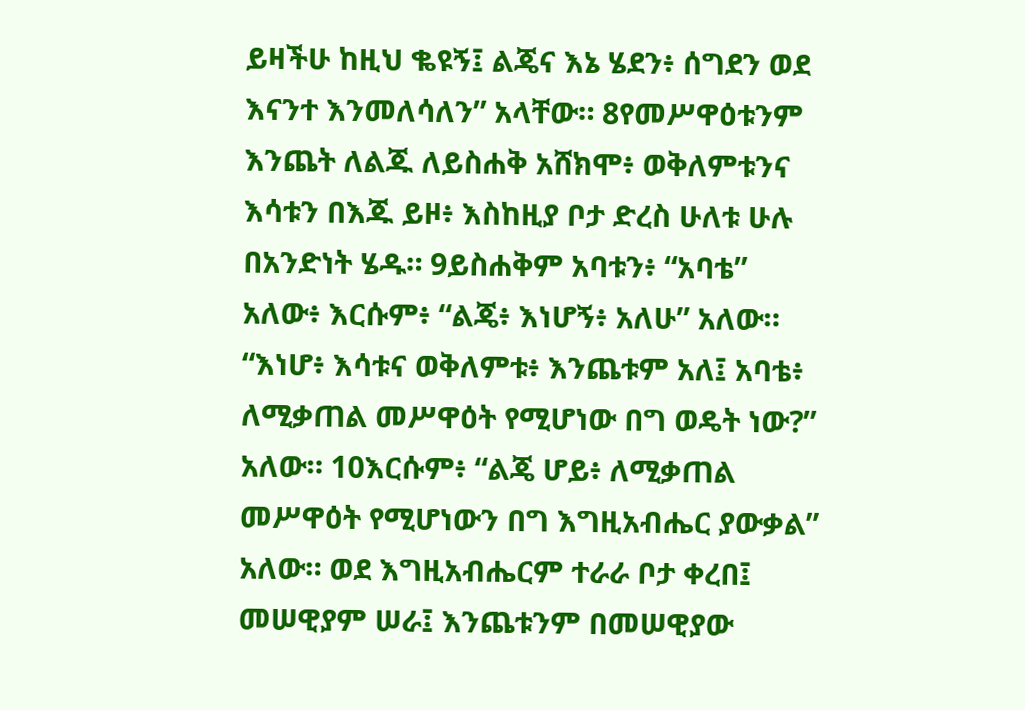ይዛችሁ ከዚህ ቈዩኝ፤ ልጄና እኔ ሄደን፥ ሰግደን ወደ እናንተ እንመለሳለን” አላቸው። 8የመሥዋዕቱንም እንጨት ለልጁ ለይስሐቅ አሸክሞ፥ ወቅለምቱንና እሳቱን በእጁ ይዞ፥ እስከዚያ ቦታ ድረስ ሁለቱ ሁሉ በአንድነት ሄዱ። 9ይስሐቅም አባቱን፥ “አባቴ” አለው፥ እርሱም፥ “ልጄ፥ እነሆኝ፥ አለሁ” አለው። “እነሆ፥ እሳቱና ወቅለምቱ፥ እንጨቱም አለ፤ አባቴ፥ ለሚቃጠል መሥዋዕት የሚሆነው በግ ወዴት ነው?” አለው። 10እርሱም፥ “ልጄ ሆይ፥ ለሚቃጠል መሥዋዕት የሚሆነውን በግ እግዚአብሔር ያውቃል” አለው። ወደ እግዚአብሔርም ተራራ ቦታ ቀረበ፤ መሠዊያም ሠራ፤ እንጨቱንም በመሠዊያው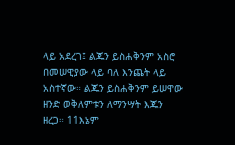ላይ አደረገ፤ ልጁን ይስሐቅንም አስሮ በመሠዊያው ላይ ባለ እንጨት ላይ አስተኛው። ልጁን ይስሐቅንም ይሠዋው ዘንድ ወቅለምቱን ለማንሣት እጁን ዘረጋ። 11እኔም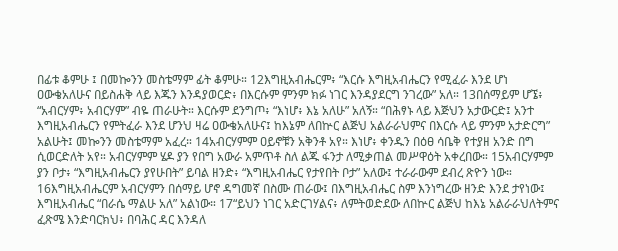በፊቱ ቆምሁ ፤ በመኰንን መስቴማም ፊት ቆምሁ። 12እግዚአብሔርም፥ “እርሱ እግዚአብሔርን የሚፈራ እንደ ሆነ ዐውቄአለሁና በይስሐቅ ላይ እጁን እንዳያወርድ፥ በእርሱም ምንም ክፉ ነገር እንዳያደርግ ንገረው” አለ። 13በሰማይም ሆኜ፥ “አብርሃም፥ አብርሃም” ብዬ ጠራሁት። እርሱም ደንግጦ፥ “እነሆ፥ እኔ አለሁ” አለኝ። “በሕፃኑ ላይ እጅህን አታውርድ፤ አንተ እግዚአብሔርን የምትፈራ እንደ ሆንህ ዛሬ ዐውቄአለሁና፤ ከእኔም ለበኵር ልጅህ አልራራህምና በእርሱ ላይ ምንም አታድርግ” አልሁት፤ መኰንን መስቴማም አፈረ። 14አብርሃምም ዐይኖቹን አቅንቶ አየ። እነሆ፥ ቀንዱን በዕፀ ሳቤቅ የተያዘ አንድ በግ ሲወርድለት አየ። አብርሃምም ሄዶ ያን የበግ አውራ አምጥቶ ስለ ልጁ ፋንታ ለሚቃጠል መሥዋዕት አቀረበው። 15አብርሃምም ያን ቦታ፥ “እግዚአብሔርን ያየሁበት” ይባል ዘንድ፥ “እግዚአብሔር የታየበት ቦታ” አለው፤ ተራራውም ደብረ ጽዮን ነው። 16እግዚአብሔርም አብርሃምን በሰማይ ሆኖ ዳግመኛ በስሙ ጠራው፤ በእግዚአብሔር ስም እንነግረው ዘንድ እንደ ታየነው፤ እግዚአብሔር “በራሴ ማልሁ አለ” አልነው። 17“ይህን ነገር አድርገሃልና፥ ለምትወድደው ለበኵር ልጅህ ከእኔ አልራራህለትምና ፈጽሜ እንድባርክህ፥ በባሕር ዳር እንዳለ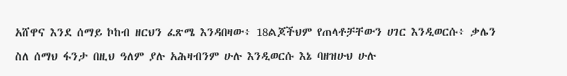አሸዋና እንደ ሰማይ ኮከብ ዘርህን ፈጽሜ እንዳበዛው፥ 18ልጆችህም የጠላቶቻቸውን ሀገር እንዲወርሱ፥ ቃሌን ስለ ሰማህ ፋንታ በዚህ ዓለም ያሉ አሕዛብንም ሁሉ እንዲወርሱ እኔ ባዘዝሁህ ሁሉ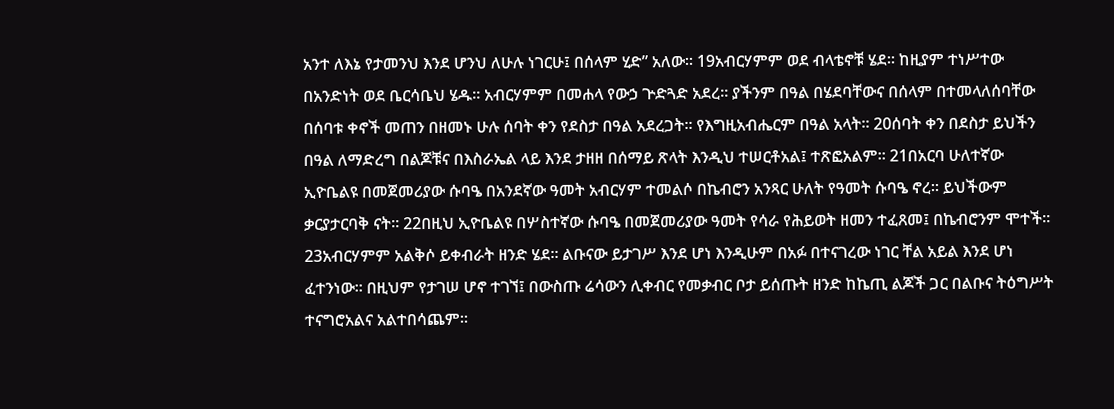አንተ ለእኔ የታመንህ እንደ ሆንህ ለሁሉ ነገርሁ፤ በሰላም ሂድ” አለው። 19አብርሃምም ወደ ብላቴኖቹ ሄደ። ከዚያም ተነሥተው በአንድነት ወደ ቤርሳቤህ ሄዱ። አብርሃምም በመሐላ የውኃ ጕድጓድ አደረ። ያችንም በዓል በሄደባቸውና በሰላም በተመላለሰባቸው በሰባቱ ቀኖች መጠን በዘመኑ ሁሉ ሰባት ቀን የደስታ በዓል አደረጋት። የእግዚአብሔርም በዓል አላት። 20ሰባት ቀን በደስታ ይህችን በዓል ለማድረግ በልጆቹና በእስራኤል ላይ እንደ ታዘዘ በሰማይ ጽላት እንዲህ ተሠርቶአል፤ ተጽፎአልም። 21በአርባ ሁለተኛው ኢዮቤልዩ በመጀመሪያው ሱባዔ በአንደኛው ዓመት አብርሃም ተመልሶ በኬብሮን አንጻር ሁለት የዓመት ሱባዔ ኖረ። ይህችውም ቃርያታርባቅ ናት። 22በዚህ ኢዮቤልዩ በሦስተኛው ሱባዔ በመጀመሪያው ዓመት የሳራ የሕይወት ዘመን ተፈጸመ፤ በኬብሮንም ሞተች። 23አብርሃምም አልቅሶ ይቀብራት ዘንድ ሄደ። ልቡናው ይታገሥ እንደ ሆነ እንዲሁም በአፉ በተናገረው ነገር ቸል አይል እንደ ሆነ ፈተንነው። በዚህም የታገሠ ሆኖ ተገኘ፤ በውስጡ ሬሳውን ሊቀብር የመቃብር ቦታ ይሰጡት ዘንድ ከኬጢ ልጆች ጋር በልቡና ትዕግሥት ተናግሮአልና አልተበሳጨም።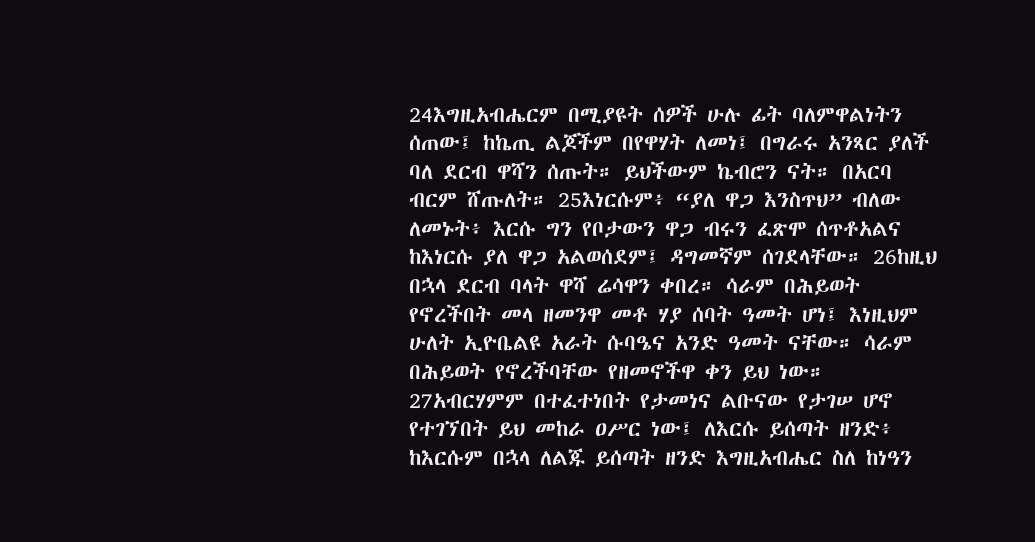24እግዚአብሔርም በሚያዩት ሰዎች ሁሉ ፊት ባለምዋልነትን ሰጠው፤ ከኬጢ ልጆችም በየዋሃት ለመነ፤ በግራሩ አንጻር ያለች ባለ ደርብ ዋሻን ሰጡት። ይህችውም ኬብሮን ናት። በአርባ ብርም ሸጡለት። 25እነርሱም፥ “ያለ ዋጋ እንስጥህ” ብለው ለመኑት፥ እርሱ ግን የቦታውን ዋጋ ብሩን ፈጽሞ ሰጥቶአልና ከእነርሱ ያለ ዋጋ አልወሰደም፤ ዳግመኛም ሰገደላቸው። 26ከዚህ በኋላ ደርብ ባላት ዋሻ ሬሳዋን ቀበረ። ሳራም በሕይወት የኖረችበት መላ ዘመንዋ መቶ ሃያ ሰባት ዓመት ሆነ፤ እነዚህም ሁለት ኢዮቤልዩ አራት ሱባዔና አንድ ዓመት ናቸው። ሳራም በሕይወት የኖረችባቸው የዘመኖችዋ ቀን ይህ ነው። 27አብርሃምም በተፈተነበት የታመነና ልቡናው የታገሠ ሆኖ የተገኘበት ይህ መከራ ዐሥር ነው፤ ለእርሱ ይሰጣት ዘንድ፥ ከእርሱም በኋላ ለልጁ ይሰጣት ዘንድ እግዚአብሔር ስለ ከነዓን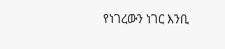የነገረውን ነገር እንቢ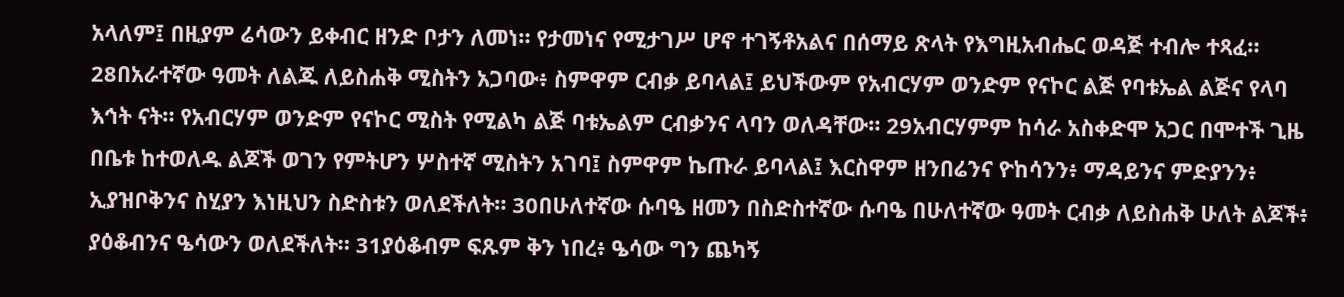አላለም፤ በዚያም ሬሳውን ይቀብር ዘንድ ቦታን ለመነ። የታመነና የሚታገሥ ሆኖ ተገኝቶአልና በሰማይ ጽላት የእግዚአብሔር ወዳጅ ተብሎ ተጻፈ። 28በአራተኛው ዓመት ለልጁ ለይስሐቅ ሚስትን አጋባው፥ ስምዋም ርብቃ ይባላል፤ ይህችውም የአብርሃም ወንድም የናኮር ልጅ የባቱኤል ልጅና የላባ እኅት ናት። የአብርሃም ወንድም የናኮር ሚስት የሚልካ ልጅ ባቱኤልም ርብቃንና ላባን ወለዳቸው። 29አብርሃምም ከሳራ አስቀድሞ አጋር በሞተች ጊዜ በቤቱ ከተወለዱ ልጆች ወገን የምትሆን ሦስተኛ ሚስትን አገባ፤ ስምዋም ኬጡራ ይባላል፤ እርስዋም ዘንበሬንና ዮከሳንን፥ ማዳይንና ምድያንን፥ ኢያዝቦቅንና ስሂያን እነዚህን ስድስቱን ወለደችለት። 30በሁለተኛው ሱባዔ ዘመን በስድስተኛው ሱባዔ በሁለተኛው ዓመት ርብቃ ለይስሐቅ ሁለት ልጆች፥ ያዕቆብንና ዔሳውን ወለደችለት። 31ያዕቆብም ፍጹም ቅን ነበረ፥ ዔሳው ግን ጨካኝ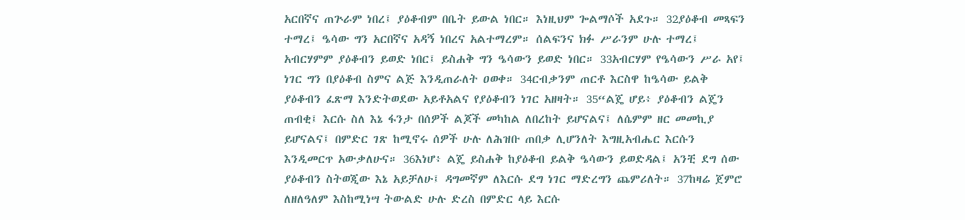አርበኛና ጠጕራም ነበረ፤ ያዕቆብም በቤት ይውል ነበር። እነዚህም ጐልማሶች አደጉ። 32ያዕቆብ መጻፍን ተማረ፤ ዔሳው ግን አርበኛና አዳኝ ነበረና አልተማረም። ሰልፍንና ክፉ ሥራንም ሁሉ ተማረ፤ አብርሃምም ያዕቆብን ይወድ ነበር፤ ይስሐቅ ግን ዔሳውን ይወድ ነበር። 33አብርሃም የዔሳውን ሥራ አየ፤ ነገር ግን በያዕቆብ ስምና ልጅ እንዲጠራለት ዐወቀ። 34ርብቃንም ጠርቶ እርስዋ ከዔሳው ይልቅ ያዕቆብን ፈጽማ እንድትወደው አይቶአልና የያዕቆብን ነገር አዘዛት። 35“ልጄ ሆይ፥ ያዕቆብን ልጄን ጠብቂ፤ እርሱ ስለ እኔ ፋንታ በሰዎች ልጆች መካከል ለበረከት ይሆናልና፤ ለሴምም ዘር መመኪያ ይሆናልና፤ በምድር ገጽ ከሚኖሩ ሰዎች ሁሉ ለሕዝቡ ጠበቃ ሊሆንለት እግዚአብሔር እርሱን እንዲመርጥ አውቃለሁና። 36እነሆ፥ ልጄ ይስሐቅ ከያዕቆብ ይልቅ ዔሳውን ይወድዳል፤ አንቺ ደግ ሰው ያዕቆብን ስትወጂው እኔ አይቻለሁ፤ ዳግመኛም ለእርሱ ደግ ነገር ማድረግን ጨምሪለት። 37ከዛሬ ጀምሮ ለዘለዓለም እስከሚነሣ ትውልድ ሁሉ ድረስ በምድር ላይ እርሱ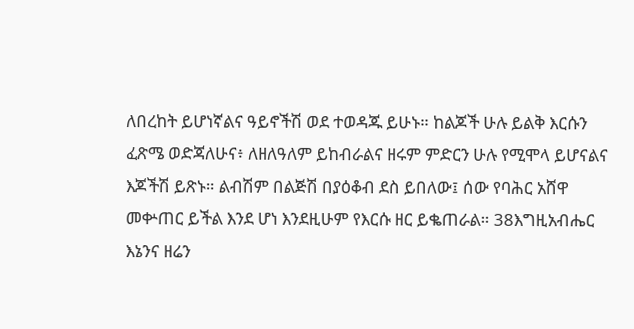ለበረከት ይሆነኛልና ዓይኖችሽ ወደ ተወዳጁ ይሁኑ። ከልጆች ሁሉ ይልቅ እርሱን ፈጽሜ ወድጃለሁና፥ ለዘለዓለም ይከብራልና ዘሩም ምድርን ሁሉ የሚሞላ ይሆናልና እጆችሽ ይጽኑ። ልብሽም በልጅሽ በያዕቆብ ደስ ይበለው፤ ሰው የባሕር አሸዋ መቍጠር ይችል እንደ ሆነ እንደዚሁም የእርሱ ዘር ይቈጠራል። 38እግዚአብሔር እኔንና ዘሬን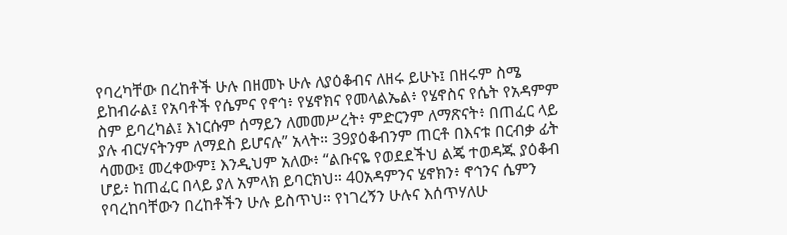የባረካቸው በረከቶች ሁሉ በዘመኑ ሁሉ ለያዕቆብና ለዘሩ ይሁኑ፤ በዘሩም ስሜ ይከብራል፤ የአባቶች የሴምና የኖኅ፥ የሄኖክና የመላልኤል፥ የሄኖስና የሴት የአዳምም ስም ይባረካል፤ እነርሱም ሰማይን ለመመሥረት፥ ምድርንም ለማጽናት፥ በጠፈር ላይ ያሉ ብርሃናትንም ለማደስ ይሆናሉ” አላት። 39ያዕቆብንም ጠርቶ በእናቱ በርብቃ ፊት ሳመው፤ መረቀውም፤ እንዲህም አለው፥ “ልቡናዬ የወደደችህ ልጄ ተወዳጁ ያዕቆብ ሆይ፥ ከጠፈር በላይ ያለ አምላክ ይባርክህ። 40አዳምንና ሄኖክን፥ ኖኅንና ሴምን የባረከባቸውን በረከቶችን ሁሉ ይስጥህ። የነገረኝን ሁሉና እሰጥሃለሁ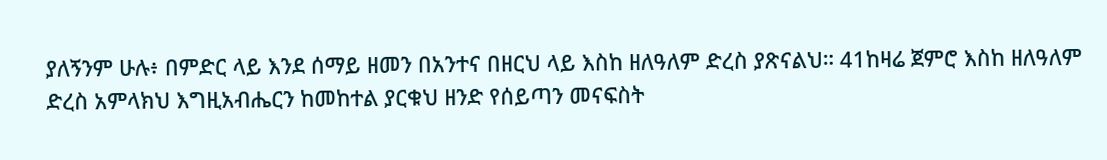ያለኝንም ሁሉ፥ በምድር ላይ እንደ ሰማይ ዘመን በአንተና በዘርህ ላይ እስከ ዘለዓለም ድረስ ያጽናልህ። 41ከዛሬ ጀምሮ እስከ ዘለዓለም ድረስ አምላክህ እግዚአብሔርን ከመከተል ያርቁህ ዘንድ የሰይጣን መናፍስት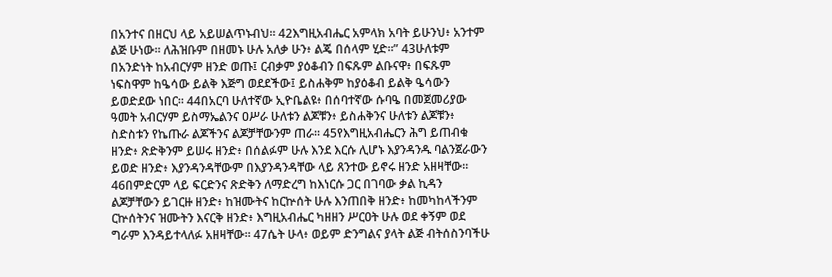በአንተና በዘርህ ላይ አይሠልጥኑብህ። 42እግዚአብሔር አምላክ አባት ይሁንህ፥ አንተም ልጅ ሁነው። ለሕዝቡም በዘመኑ ሁሉ አለቃ ሁን፥ ልጄ በሰላም ሂድ።” 43ሁለቱም በአንድነት ከአብርሃም ዘንድ ወጡ፤ ርብቃም ያዕቆብን በፍጹም ልቡናዋ፥ በፍጹም ነፍስዋም ከዔሳው ይልቅ እጅግ ወደደችው፤ ይስሐቅም ከያዕቆብ ይልቅ ዔሳውን ይወድደው ነበር። 44በአርባ ሁለተኛው ኢዮቤልዩ፥ በሰባተኛው ሱባዔ በመጀመሪያው ዓመት አብርሃም ይስማኤልንና ዐሥራ ሁለቱን ልጆቹን፥ ይስሐቅንና ሁለቱን ልጆቹን፥ ስድስቱን የኬጡራ ልጆችንና ልጆቻቸውንም ጠራ። 45የእግዚአብሔርን ሕግ ይጠብቁ ዘንድ፥ ጽድቅንም ይሠሩ ዘንድ፥ በሰልፉም ሁሉ እንደ እርሱ ሊሆኑ እያንዳንዱ ባልንጀራውን ይወድ ዘንድ፥ እያንዳንዳቸውም በእያንዳንዳቸው ላይ ጸንተው ይኖሩ ዘንድ አዘዛቸው። 46በምድርም ላይ ፍርድንና ጽድቅን ለማድረግ ከእነርሱ ጋር በገባው ቃል ኪዳን ልጆቻቸውን ይገርዙ ዘንድ፥ ከዝሙትና ከርኵሰት ሁሉ እንጠበቅ ዘንድ፥ ከመካከላችንም ርኵሰትንና ዝሙትን እናርቅ ዘንድ፥ እግዚአብሔር ካዘዘን ሥርዐት ሁሉ ወደ ቀኝም ወደ ግራም እንዳይተላለፉ አዘዛቸው። 47ሴት ሁላ፥ ወይም ድንግልና ያላት ልጅ ብትሰስንባችሁ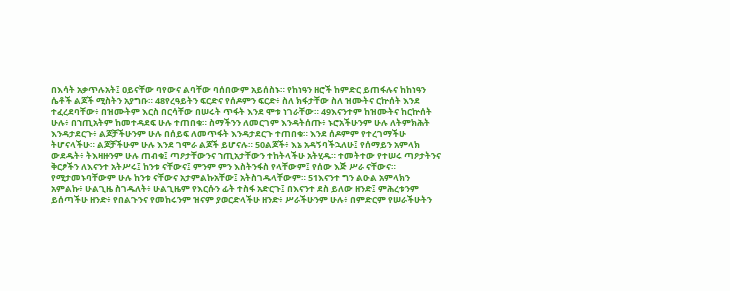በእሳት አቃጥሉአት፤ ዐይናቸው ባየውና ልባቸው ባሰበውም አይሰስኑ። የከነዓን ዘሮች ከምድር ይጠፋሉና ከከነዓን ሴቶች ልጆች ሚስትን አያግቡ። 48የረዓይትን ፍርድና የሰዶምን ፍርድ፥ ስለ ክፋታቸው ስለ ዝሙትና ርኵሰት እንደ ተፈረደባቸው፥ በዝሙትም እርስ በርሳቸው በሠሩት ጥፋት እንደ ሞቱ ነገራቸው። 49እናንተም ከዝሙትና ከርኵሰት ሁሉ፥ በኀጢአትም ከመተዳደፍ ሁሉ ተጠበቁ። ስማችንን ለመርገም እንዳትሰጡ፥ ኑሮአችሁንም ሁሉ ለትምክሕት እንዳታደርጉ፥ ልጆቻችሁንም ሁሉ በሰይፍ ለመጥፋት እንዳታደርጉ ተጠበቁ። እንደ ሰዶምም የተረገማችሁ ትሆናላችሁ። ልጆቻችሁም ሁሉ እንደ ገሞራ ልጆች ይሆናሉ። 50ልጆች፥ እኔ አዳኝባችኋለሁ፤ የሰማይን አምላክ ውደዱት፥ ትእዛዙንም ሁሉ ጠብቁ፤ ጣዖታቸውንና ኀጢአታቸውን ተከትላችሁ አትሂዱ። ተመትተው የተሠሩ ጣዖታትንና ቅርፆችን ለእናንተ አትሥሩ፤ ከንቱ ናቸውና፤ ምንም ምን እስትንፋስ የላቸውም፤ የሰው እጅ ሥራ ናቸውና። የሚታመኑባቸውም ሁሉ ከንቱ ናቸውና አታምልኩአቸው፤ አትስገዱላቸውም። 51እናንተ ግን ልዑል አምላክን አምልኩ፥ ሁልጊዜ ስገዱለት፥ ሁልጊዜም የእርሱን ፊት ተስፋ አድርጉ፤ በእናንተ ደስ ይለው ዘንድ፤ ምሕረቱንም ይሰጣችሁ ዘንድ፥ የበልጉንና የመከሩንም ዝናም ያወርድላችሁ ዘንድ፥ ሥራችሁንም ሁሉ፥ በምድርም የሠራችሁትን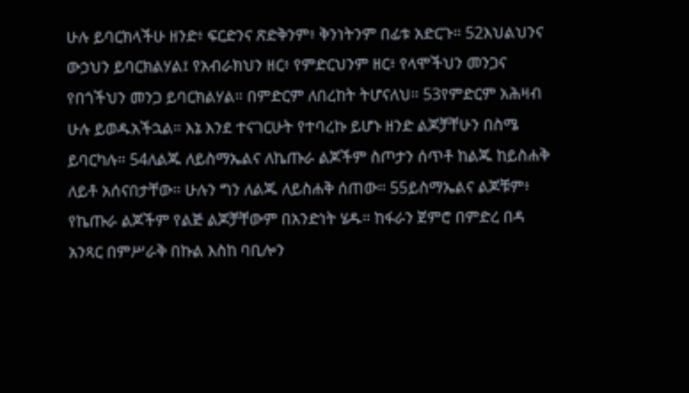ሁሉ ይባርክላችሁ ዘንድ፥ ፍርድንና ጽድቅንም፥ ቅንነትንም በፊቱ አድርጉ። 52እህልህንና ውኃህን ይባርክልሃል፤ የአብራክህን ዘር፥ የምድርህንም ዘር፥ የላሞችህን መንጋና የበጎችህን መንጋ ይባርክልሃል። በምድርም ለበረከት ትሆናለህ። 53የምድርም አሕዛብ ሁሉ ይወዱአችኋል። እኔ እንደ ተናገርሁት የተባረኩ ይሆኑ ዘንድ ልጆቻቸሁን በስሜ ይባርካሉ። 54ለልጁ ለይስማኤልና ለኬጡራ ልጆችም ስጦታን ሰጥቶ ከልጁ ከይስሐቅ ለይቶ አሰናበታቸው። ሁሉን ግን ለልጁ ለይስሐቅ ሰጠው። 55ይስማኤልና ልጆቹም፥ የኬጡራ ልጆችም የልጅ ልጆቻቸውም በአንድነት ሄዱ። ከፋራን ጀምሮ በምድረ በዳ አንጻር በምሥራቅ በኩል እስከ ባቢሎን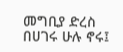መግቢያ ድረስ በሀገሩ ሁሉ ኖሩ፤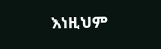እነዚህም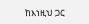ከእነዚህ ጋር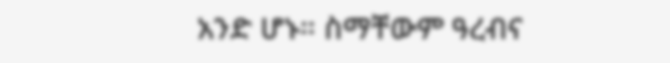አንድ ሆኑ። ስማቸውም ዓረብና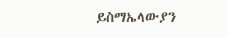ይስማኤላውያን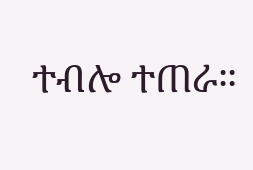ተብሎ ተጠራ።